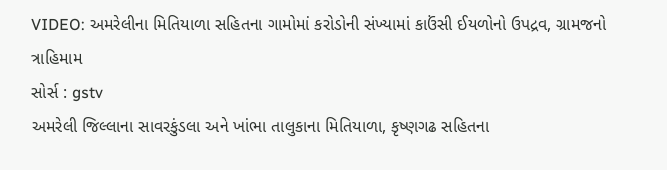VIDEO: અમરેલીના મિતિયાળા સહિતના ગામોમાં કરોડોની સંખ્યામાં કાઉંસી ઈયળોનો ઉપદ્રવ, ગ્રામજનો ત્રાહિમામ
સોર્સ : gstv
અમરેલી જિલ્લાના સાવરકુંડલા અને ખાંભા તાલુકાના મિતિયાળા, કૃષ્ણગઢ સહિતના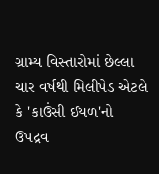ગ્રામ્ય વિસ્તારોમાં છેલ્લા ચાર વર્ષથી મિલીપેડ એટલે કે 'કાઉંસી ઈયળ'નો ઉપદ્રવ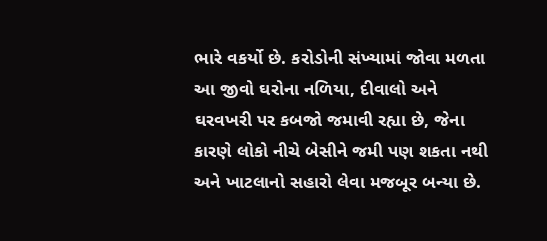ભારે વકર્યો છે. કરોડોની સંખ્યામાં જોવા મળતા આ જીવો ઘરોના નળિયા, દીવાલો અને ઘરવખરી પર કબજો જમાવી રહ્યા છે, જેના કારણે લોકો નીચે બેસીને જમી પણ શકતા નથી અને ખાટલાનો સહારો લેવા મજબૂર બન્યા છે.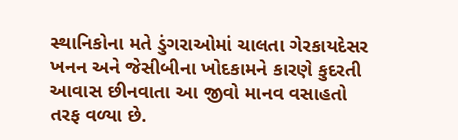સ્થાનિકોના મતે ડુંગરાઓમાં ચાલતા ગેરકાયદેસર ખનન અને જેસીબીના ખોદકામને કારણે કુદરતી આવાસ છીનવાતા આ જીવો માનવ વસાહતો તરફ વળ્યા છે.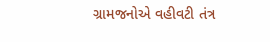ગ્રામજનોએ વહીવટી તંત્ર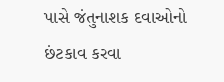પાસે જંતુનાશક દવાઓનો છંટકાવ કરવા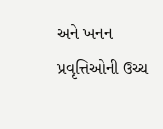અને ખનન પ્રવૃત્તિઓની ઉચ્ચ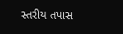સ્તરીય તપાસ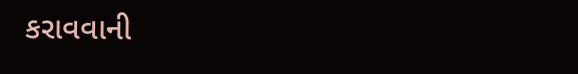કરાવવાની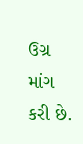ઉગ્ર માંગ કરી છે.